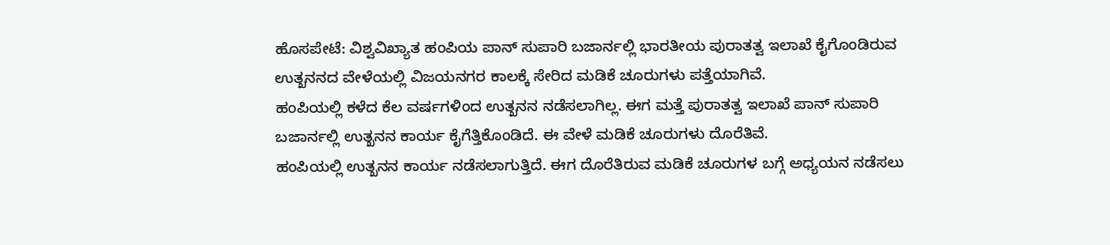ಹೊಸಪೇಟೆ: ವಿಶ್ವವಿಖ್ಯಾತ ಹಂಪಿಯ ಪಾನ್ ಸುಪಾರಿ ಬಜಾರ್ನಲ್ಲಿ ಭಾರತೀಯ ಪುರಾತತ್ವ ಇಲಾಖೆ ಕೈಗೊಂಡಿರುವ ಉತ್ಖನನದ ವೇಳೆಯಲ್ಲಿ ವಿಜಯನಗರ ಕಾಲಕ್ಕೆ ಸೇರಿದ ಮಡಿಕೆ ಚೂರುಗಳು ಪತ್ತೆಯಾಗಿವೆ.
ಹಂಪಿಯಲ್ಲಿ ಕಳೆದ ಕೆಲ ವರ್ಷಗಳಿಂದ ಉತ್ಖನನ ನಡೆಸಲಾಗಿಲ್ಲ. ಈಗ ಮತ್ತೆ ಪುರಾತತ್ವ ಇಲಾಖೆ ಪಾನ್ ಸುಪಾರಿ ಬಜಾರ್ನಲ್ಲಿ ಉತ್ಖನನ ಕಾರ್ಯ ಕೈಗೆತ್ತಿಕೊಂಡಿದೆ. ಈ ವೇಳೆ ಮಡಿಕೆ ಚೂರುಗಳು ದೊರೆತಿವೆ.
ಹಂಪಿಯಲ್ಲಿ ಉತ್ಖನನ ಕಾರ್ಯ ನಡೆಸಲಾಗುತ್ತಿದೆ. ಈಗ ದೊರೆತಿರುವ ಮಡಿಕೆ ಚೂರುಗಳ ಬಗ್ಗೆ ಅಧ್ಯಯನ ನಡೆಸಲು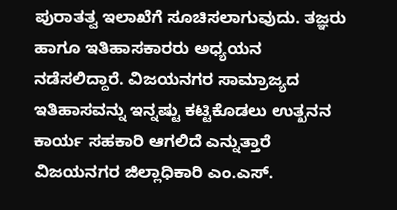ಪುರಾತತ್ವ ಇಲಾಖೆಗೆ ಸೂಚಿಸಲಾಗುವುದು. ತಜ್ಞರು ಹಾಗೂ ಇತಿಹಾಸಕಾರರು ಅಧ್ಯಯನ ನಡೆಸಲಿದ್ದಾರೆ. ವಿಜಯನಗರ ಸಾಮ್ರಾಜ್ಯದ ಇತಿಹಾಸವನ್ನು ಇನ್ನಷ್ಟು ಕಟ್ಟಿಕೊಡಲು ಉತ್ಖನನ ಕಾರ್ಯ ಸಹಕಾರಿ ಆಗಲಿದೆ ಎನ್ನುತ್ತಾರೆ ವಿಜಯನಗರ ಜಿಲ್ಲಾಧಿಕಾರಿ ಎಂ.ಎಸ್.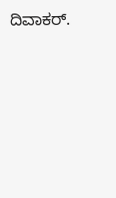ದಿವಾಕರ್.